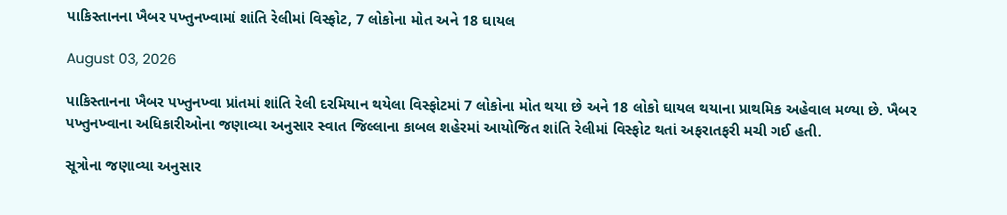પાકિસ્તાનના ખૈબર પખ્તુનખ્વામાં શાંતિ રેલીમાં વિસ્ફોટ, 7 લોકોના મોત અને 18 ઘાયલ

August 03, 2026

પાકિસ્તાનના ખૈબર પખ્તુનખ્વા પ્રાંતમાં શાંતિ રેલી દરમિયાન થયેલા વિસ્ફોટમાં 7 લોકોના મોત થયા છે અને 18 લોકો ઘાયલ થયાના પ્રાથમિક અહેવાલ મળ્યા છે. ખૈબર પખ્તુનખ્વાના અધિકારીઓના જણાવ્યા અનુસાર સ્વાત જિલ્લાના કાબલ શહેરમાં આયોજિત શાંતિ રેલીમાં વિસ્ફોટ થતાં અફરાતફરી મચી ગઈ હતી.

સૂત્રોના જણાવ્યા અનુસાર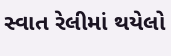સ્વાત રેલીમાં થયેલો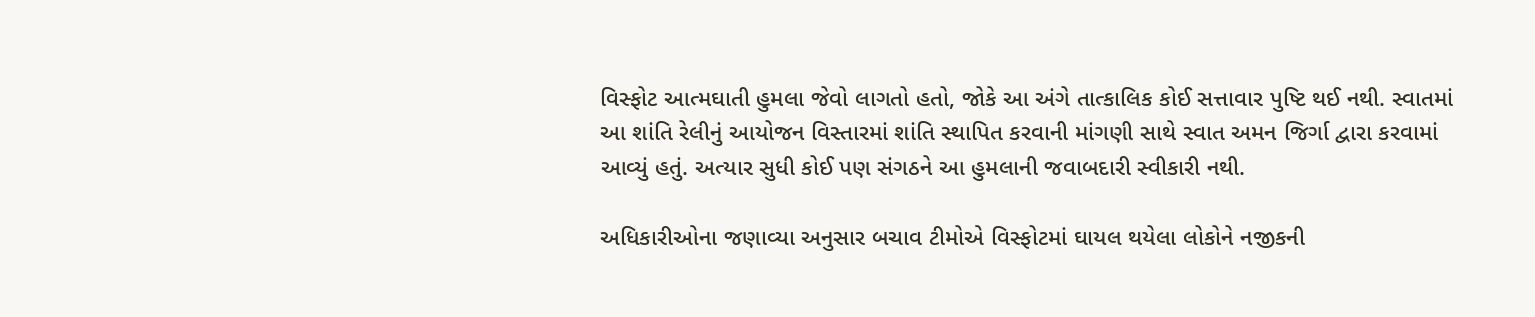વિસ્ફોટ આત્મઘાતી હુમલા જેવો લાગતો હતો, જોકે આ અંગે તાત્કાલિક કોઈ સત્તાવાર પુષ્ટિ થઈ નથી. સ્વાતમાં આ શાંતિ રેલીનું આયોજન વિસ્તારમાં શાંતિ સ્થાપિત કરવાની માંગણી સાથે સ્વાત અમન જિર્ગા દ્વારા કરવામાં આવ્યું હતું. અત્યાર સુધી કોઈ પણ સંગઠને આ હુમલાની જવાબદારી સ્વીકારી નથી.

અધિકારીઓના જણાવ્યા અનુસાર બચાવ ટીમોએ વિસ્ફોટમાં ઘાયલ થયેલા લોકોને નજીકની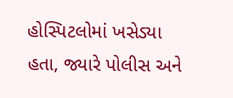હોસ્પિટલોમાં ખસેડ્યા હતા, જ્યારે પોલીસ અને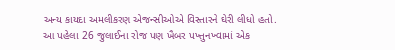અન્ય કાયદા અમલીકરણ એજન્સીઓએ વિસ્તારને ઘેરી લીધો હતો. આ પહેલા 26 જુલાઈના રોજ પણ ખૈબર પખ્તુનખ્વામાં એક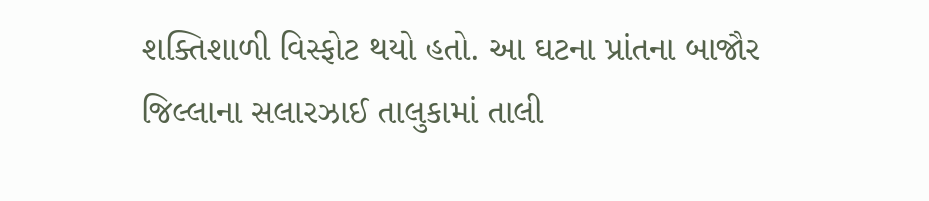શક્તિશાળી વિસ્ફોટ થયો હતો. આ ઘટના પ્રાંતના બાજૌર જિલ્લાના સલારઝાઈ તાલુકામાં તાલી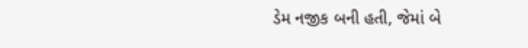ડેમ નજીક બની હતી, જેમાં બે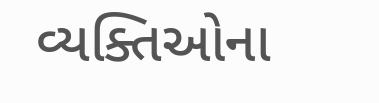વ્યક્તિઓના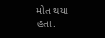મોત થયા હતા.